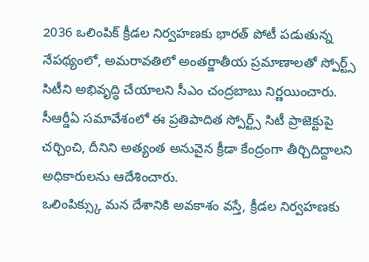2036 ఒలింపిక్ క్రీడల నిర్వహణకు భారత్ పోటీ పడుతున్న నేపథ్యంలో, అమరావతిలో అంతర్జాతీయ ప్రమాణాలతో స్పోర్ట్స్ సిటీని అభివృద్ధి చేయాలని సీఎం చంద్రబాబు నిర్ణయించారు.
సీఆర్డీఏ సమావేశంలో ఈ ప్రతిపాదిత స్పోర్ట్స్ సిటీ ప్రాజెక్టుపై చర్చించి, దీనిని అత్యంత అనువైన క్రీడా కేంద్రంగా తీర్చిదిద్దాలని అధికారులను ఆదేశించారు.
ఒలింపిక్స్కు మన దేశానికి అవకాశం వస్తే, క్రీడల నిర్వహణకు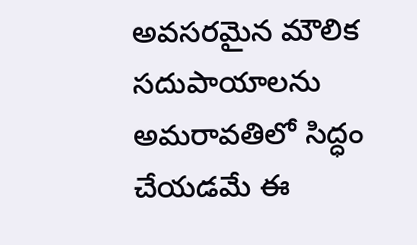అవసరమైన మౌలిక సదుపాయాలను అమరావతిలో సిద్ధం చేయడమే ఈ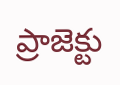ప్రాజెక్టు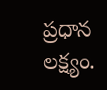ప్రధాన లక్ష్యం.